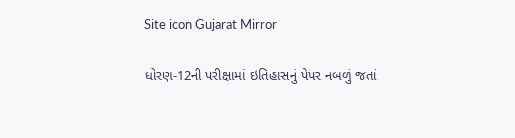Site icon Gujarat Mirror

ધોરણ-12ની પરીક્ષામાં ઇતિહાસનું પેપર નબળું જતાં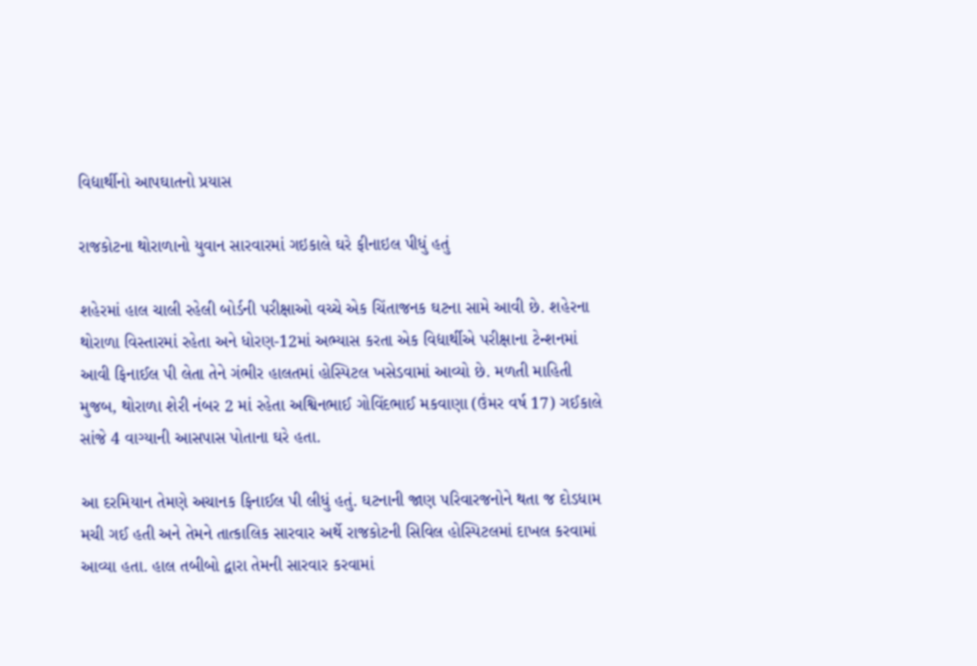વિદ્યાર્થીનો આપઘાતનો પ્રયાસ

રાજકોટના થોરાળાનો યુવાન સારવારમાં ગઇકાલે ઘરે ફીનાઇલ પીધું હતું

શહેરમાં હાલ ચાલી રહેલી બોર્ડની પરીક્ષાઓ વચ્ચે એક ચિંતાજનક ઘટના સામે આવી છે. શહેરના થોરાળા વિસ્તારમાં રહેતા અને ધોરણ-12માં અભ્યાસ કરતા એક વિદ્યાર્થીએ પરીક્ષાના ટેન્શનમાં આવી ફિનાઈલ પી લેતા તેને ગંભીર હાલતમાં હોસ્પિટલ ખસેડવામાં આવ્યો છે. મળતી માહિતી મુજબ, થોરાળા શેરી નંબર 2 માં રહેતા અશ્વિનભાઈ ગોવિંદભાઈ મકવાણા (ઉંમર વર્ષ 17) ગઈકાલે સાંજે 4 વાગ્યાની આસપાસ પોતાના ઘરે હતા.

આ દરમિયાન તેમણે અચાનક ફિનાઈલ પી લીધું હતું. ઘટનાની જાણ પરિવારજનોને થતા જ દોડધામ મચી ગઈ હતી અને તેમને તાત્કાલિક સારવાર અર્થે રાજકોટની સિવિલ હોસ્પિટલમાં દાખલ કરવામાં આવ્યા હતા. હાલ તબીબો દ્વારા તેમની સારવાર કરવામાં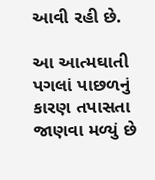આવી રહી છે.

આ આત્મઘાતી પગલાં પાછળનું કારણ તપાસતા જાણવા મળ્યું છે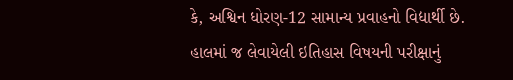કે, અશ્વિન ધોરણ-12 સામાન્ય પ્રવાહનો વિદ્યાર્થી છે. હાલમાં જ લેવાયેલી ઇતિહાસ વિષયની પરીક્ષાનું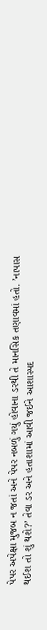પેપર અપેક્ષા મુજબ ન જતાં અને પેપર નબળું ગયું હોવાના ડરથી તે માનસિક તણાવમાં હતો. ’નાપાસ થઈશ તો શું થશે?’ તેવા ડર અને હતાશામાં આવી જઈને આશાસ્પદ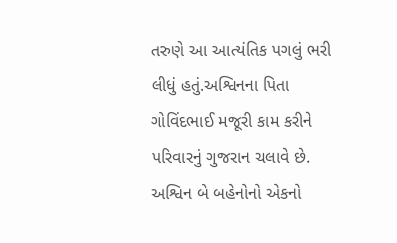તરુણે આ આત્યંતિક પગલું ભરી લીધું હતું.અશ્વિનના પિતા ગોવિંદભાઈ મજૂરી કામ કરીને પરિવારનું ગુજરાન ચલાવે છે. અશ્વિન બે બહેનોનો એકનો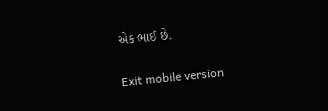એક ભાઈ છે.

Exit mobile version